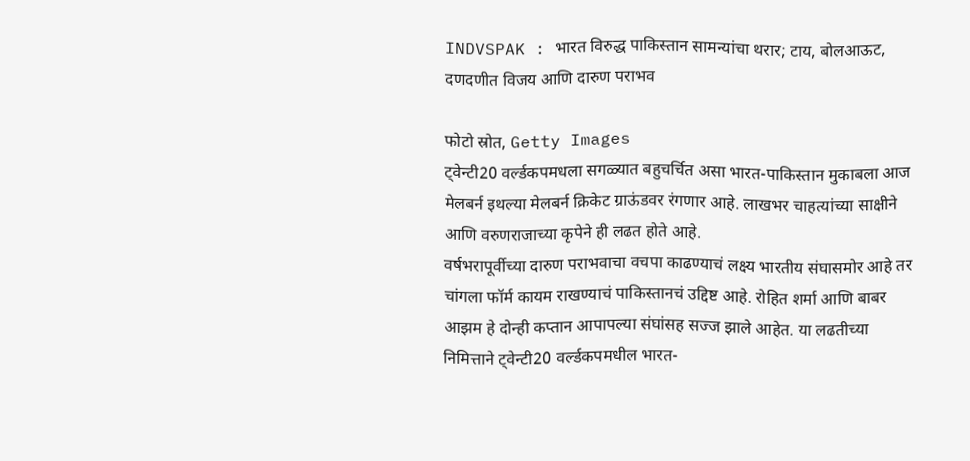INDVSPAK : भारत विरुद्ध पाकिस्तान सामन्यांचा थरार; टाय, बोलआऊट, दणदणीत विजय आणि दारुण पराभव

फोटो स्रोत, Getty Images
ट्वेन्टी20 वर्ल्डकपमधला सगळ्यात बहुचर्चित असा भारत-पाकिस्तान मुकाबला आज मेलबर्न इथल्या मेलबर्न क्रिकेट ग्राऊंडवर रंगणार आहे. लाखभर चाहत्यांच्या साक्षीने आणि वरुणराजाच्या कृपेने ही लढत होते आहे.
वर्षभरापूर्वीच्या दारुण पराभवाचा वचपा काढण्याचं लक्ष्य भारतीय संघासमोर आहे तर चांगला फॉर्म कायम राखण्याचं पाकिस्तानचं उद्दिष्ट आहे. रोहित शर्मा आणि बाबर आझम हे दोन्ही कप्तान आपापल्या संघांसह सज्ज झाले आहेत. या लढतीच्या निमित्ताने ट्वेन्टी20 वर्ल्डकपमधील भारत-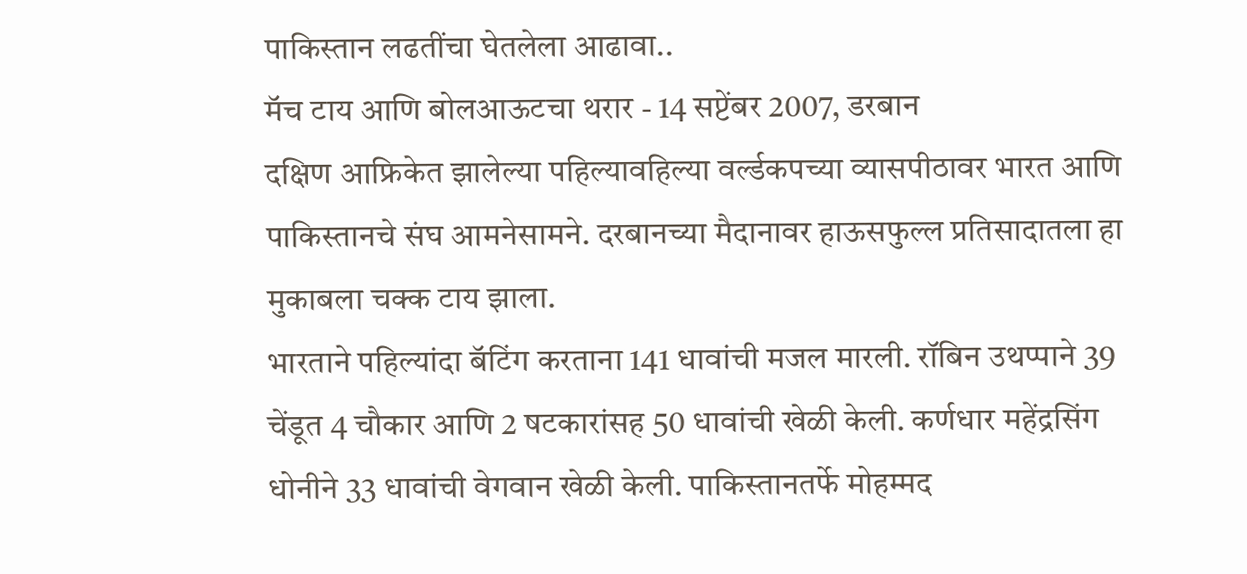पाकिस्तान लढतींचा घेतलेला आढावा..
मॅच टाय आणि बोलआऊटचा थरार - 14 सप्टेंबर 2007, डरबान
दक्षिण आफ्रिकेत झालेल्या पहिल्यावहिल्या वर्ल्डकपच्या व्यासपीठावर भारत आणि पाकिस्तानचे संघ आमनेसामने. दरबानच्या मैदानावर हाऊसफुल्ल प्रतिसादातला हा मुकाबला चक्क टाय झाला.
भारताने पहिल्यांदा बॅटिंग करताना 141 धावांची मजल मारली. रॉबिन उथप्पाने 39 चेंडूत 4 चौकार आणि 2 षटकारांसह 50 धावांची खेळी केली. कर्णधार महेंद्रसिंग धोनीने 33 धावांची वेगवान खेळी केली. पाकिस्तानतर्फे मोहम्मद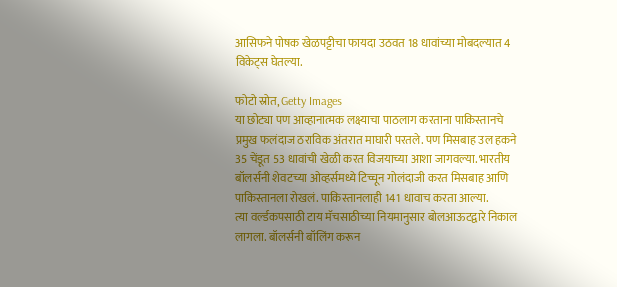आसिफने पोषक खेळपट्टीचा फायदा उठवत 18 धावांच्या मोबदल्यात 4 विकेट्स घेतल्या.

फोटो स्रोत, Getty Images
या छोट्या पण आव्हानात्मक लक्ष्याचा पाठलाग करताना पाकिस्तानचे प्रमुख फलंदाज ठराविक अंतरात माघारी परतले. पण मिसबाह उल हकने 35 चेंडूत 53 धावांची खेळी करत विजयाच्या आशा जागवल्या. भारतीय बॉलर्सनी शेवटच्या ओव्हर्समध्ये टिच्चून गोलंदाजी करत मिसबाह आणि पाकिस्तानला रोखलं. पाकिस्तानलाही 141 धावाच करता आल्या.
त्या वर्ल्डकपसाठी टाय मॅचसाठीच्या नियमानुसार बोलआऊटद्वारे निकाल लागला. बॉलर्सनी बॉलिंग करून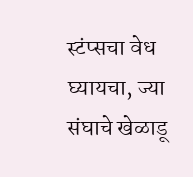स्टंप्सचा वेध घ्यायचा, ज्या संघाचे खेळाडू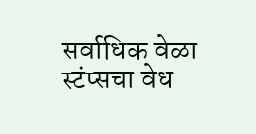सर्वाधिक वेळा स्टंप्सचा वेध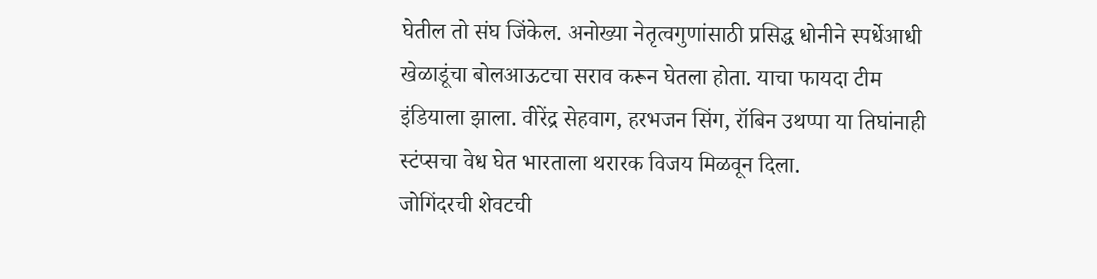घेतील तो संघ जिंकेल. अनोख्या नेतृत्वगुणांसाठी प्रसिद्ध धोनीने स्पर्धेआधी खेळाडूंचा बोलआऊटचा सराव करून घेतला होता. याचा फायदा टीम इंडियाला झाला. वीरेंद्र सेहवाग, हरभजन सिंग, रॉबिन उथप्पा या तिघांनाही स्टंप्सचा वेध घेत भारताला थरारक विजय मिळवून दिला.
जोगिंदरची शेवटची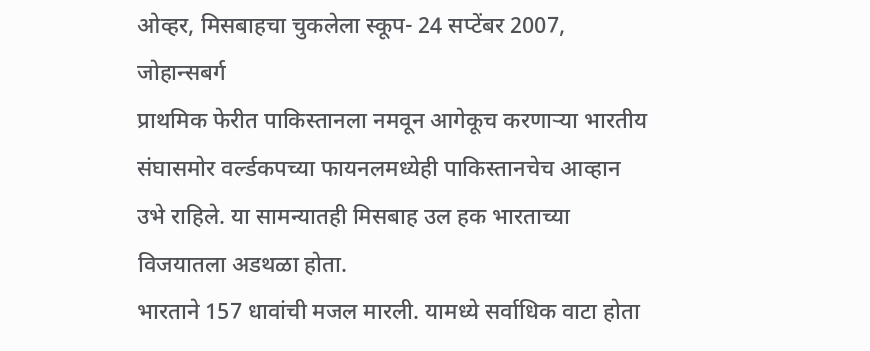ओव्हर, मिसबाहचा चुकलेला स्कूप- 24 सप्टेंबर 2007, जोहान्सबर्ग
प्राथमिक फेरीत पाकिस्तानला नमवून आगेकूच करणाऱ्या भारतीय संघासमोर वर्ल्डकपच्या फायनलमध्येही पाकिस्तानचेच आव्हान उभे राहिले. या सामन्यातही मिसबाह उल हक भारताच्या विजयातला अडथळा होता.
भारताने 157 धावांची मजल मारली. यामध्ये सर्वाधिक वाटा होता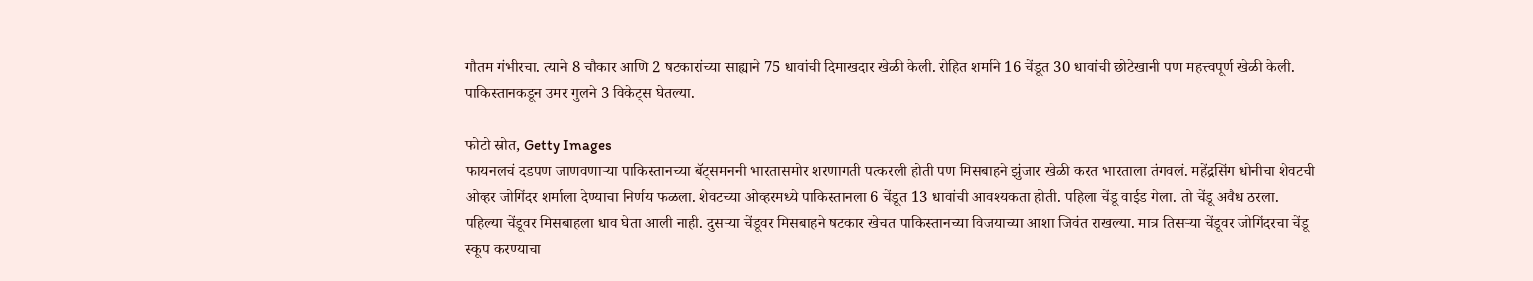गौतम गंभीरचा. त्याने 8 चौकार आणि 2 षटकारांच्या साह्याने 75 धावांची दिमाखदार खेळी केली. रोहित शर्माने 16 चेंडूत 30 धावांची छोटेखानी पण महत्त्वपूर्ण खेळी केली. पाकिस्तानकडून उमर गुलने 3 विकेट्स घेतल्या.

फोटो स्रोत, Getty Images
फायनलचं दडपण जाणवणाऱ्या पाकिस्तानच्या बॅट्समननी भारतासमोर शरणागती पत्करली होती पण मिसबाहने झुंजार खेळी करत भारताला तंगवलं. महेंद्रसिंग धोनीचा शेवटची ओव्हर जोगिंदर शर्माला देण्याचा निर्णय फळला. शेवटच्या ओव्हरमध्ये पाकिस्तानला 6 चेंडूत 13 धावांची आवश्यकता होती. पहिला चेंडू वाईड गेला. तो चेंडू अवैध ठरला.
पहिल्या चेंडूवर मिसबाहला धाव घेता आली नाही. दुसऱ्या चेंडूवर मिसबाहने षटकार खेचत पाकिस्तानच्या विजयाच्या आशा जिवंत राखल्या. मात्र तिसऱ्या चेंडूवर जोगिंदरचा चेंडू स्कूप करण्याचा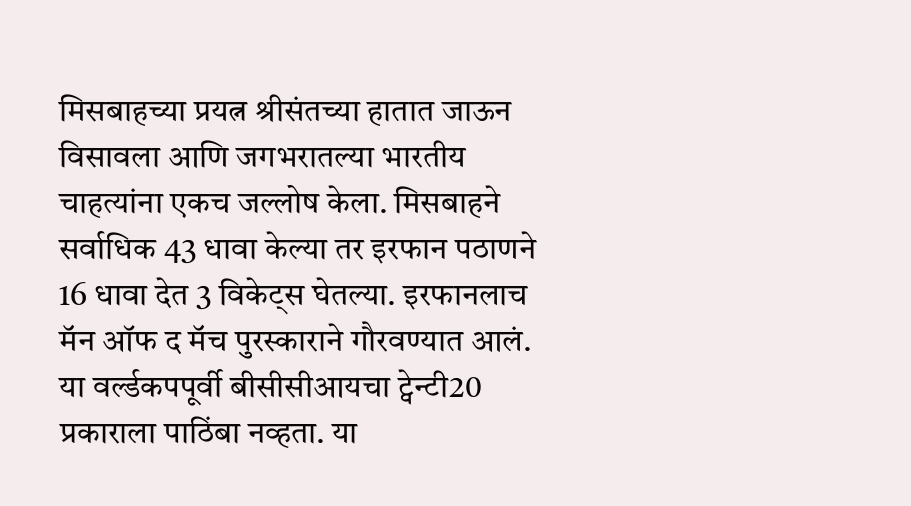मिसबाहच्या प्रयत्न श्रीसंतच्या हातात जाऊन विसावला आणि जगभरातल्या भारतीय चाहत्यांना एकच जल्लोष केला. मिसबाहने सर्वाधिक 43 धावा केल्या तर इरफान पठाणने 16 धावा देत 3 विकेट्स घेतल्या. इरफानलाच मॅन ऑफ द मॅच पुरस्काराने गौरवण्यात आलं.
या वर्ल्डकपपूर्वी बीसीसीआयचा ट्वेन्टी20 प्रकाराला पाठिंबा नव्हता. या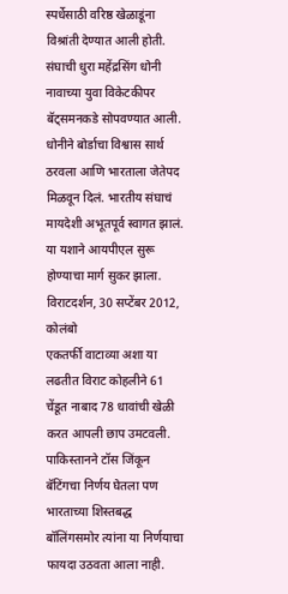स्पर्धेसाठी वरिष्ठ खेळाडूंना विश्रांती देण्यात आली होती. संघाची धुरा महेंद्रसिंग धोनी नावाच्या युवा विकेटकीपर बॅट्समनकडे सोपवण्यात आली. धोनीने बोर्डाचा विश्वास सार्थ ठरवला आणि भारताला जेतेपद मिळवून दिलं. भारतीय संघाचं मायदेशी अभूतपूर्व स्वागत झालं. या यशाने आयपीएल सुरू होण्याचा मार्ग सुकर झाला.
विराटदर्शन, 30 सप्टेंबर 2012, कोलंबो
एकतर्फी वाटाव्या अशा या लढतीत विराट कोहलीने 61 चेंडूत नाबाद 78 धावांची खेळी करत आपली छाप उमटवली. पाकिस्तानने टॉस जिंकून बॅटिंगचा निर्णय घेतला पण भारताच्या शिस्तबद्ध बॉलिंगसमोर त्यांना या निर्णयाचा फायदा उठवता आला नाही.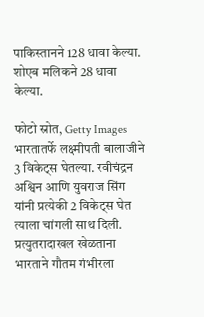पाकिस्तानने 128 धावा केल्या. शोएब मलिकने 28 धावा केल्या.

फोटो स्रोत, Getty Images
भारतातर्फे लक्ष्मीपती बालाजीने 3 विकेट्स घेतल्या. रवीचंद्रन अश्विन आणि युवराज सिंग यांनी प्रत्येकी 2 विकेट्स घेत त्याला चांगली साथ दिली. प्रत्युतरादाखल खेळताना भारताने गौतम गंभीरला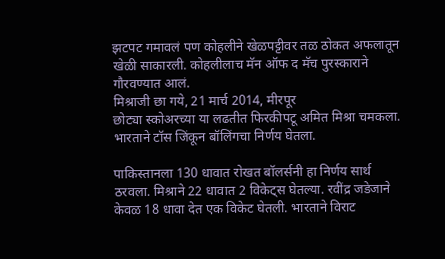झटपट गमावलं पण कोहलीने खेळपट्टीवर तळ ठोकत अफलातून खेळी साकारली. कोहलीलाच मॅन ऑफ द मॅच पुरस्काराने गौरवण्यात आलं.
मिश्राजी छा गये, 21 मार्च 2014, मीरपूर
छोट्या स्कोअरच्या या लढतीत फिरकीपटू अमित मिश्रा चमकला. भारताने टॉस जिंकून बॉलिंगचा निर्णय घेतला.

पाकिस्तानला 130 धावात रोखत बॉलर्सनी हा निर्णय सार्थ ठरवला. मिश्राने 22 धावात 2 विकेट्स घेतल्या. रवींद्र जडेजाने केवळ 18 धावा देत एक विकेट घेतली. भारताने विराट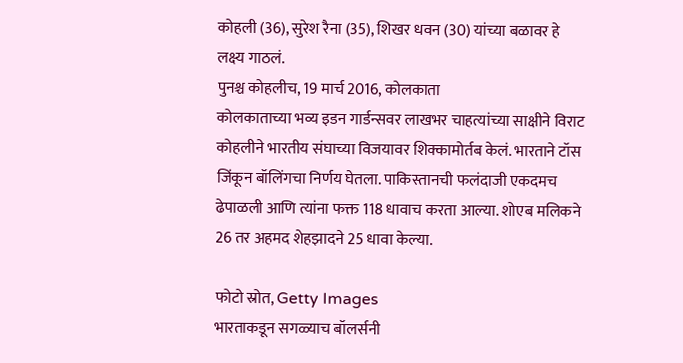कोहली (36), सुरेश रैना (35), शिखर धवन (30) यांच्या बळावर हे लक्ष्य गाठलं.
पुनश्च कोहलीच, 19 मार्च 2016, कोलकाता
कोलकाताच्या भव्य इडन गार्डन्सवर लाखभर चाहत्यांच्या साक्षीने विराट कोहलीने भारतीय संघाच्या विजयावर शिक्कामोर्तब केलं. भारताने टॉस जिंकून बॉलिंगचा निर्णय घेतला. पाकिस्तानची फलंदाजी एकदमच ढेपाळली आणि त्यांना फक्त 118 धावाच करता आल्या. शोएब मलिकने 26 तर अहमद शेहझादने 25 धावा केल्या.

फोटो स्रोत, Getty Images
भारताकडून सगळ्याच बॉलर्सनी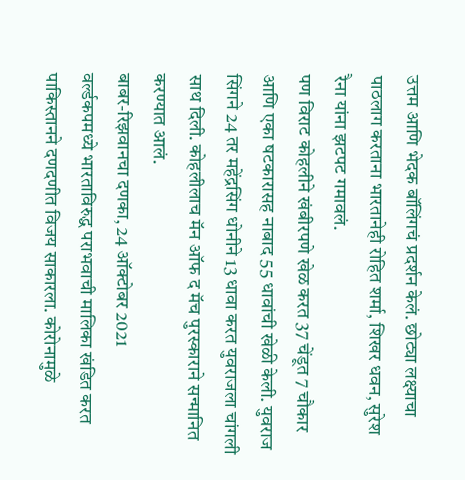उत्तम आणि भेदक बॉलिंगचं प्रदर्शन केलं. छोट्या लक्ष्याचा पाठलाग करताना भारतानेही रोहित शर्मा, शिखर धवन, सुरेश रैना यांना झटपट गमावलं.
पण विराट कोहलीने खंबीरपणे खेळ करत 37 चेंडूत 7 चौकार आणि एका षटकारासह नाबाद 55 धावांची खेळी केली. युवराज सिंगने 24 तर महेंद्रसिंग धोनीने 13 धावा करत युवराजला चांगली साथ दिली. कोहलीलाच मॅन ऑफ द मॅच पुरस्काराने सन्मानित करण्यात आलं.
बाबर-रिझवानचा दणका, 24 ऑक्टोबर 2021
वर्ल्डकपमध्ये भारताविरुद्ध पराभवाची मालिका खंडित करत पाकिस्तानने दणदणीत विजय साकारला. कोरोनामुळे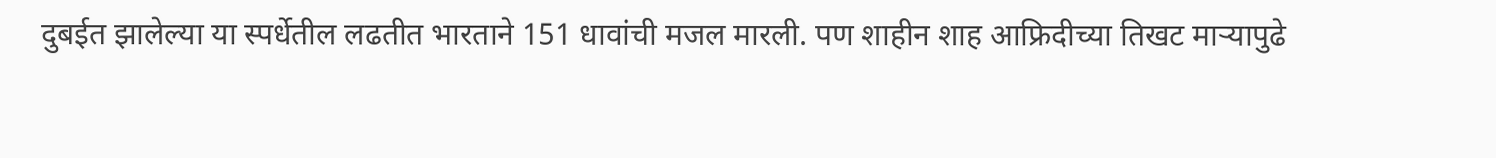दुबईत झालेल्या या स्पर्धेतील लढतीत भारताने 151 धावांची मजल मारली. पण शाहीन शाह आफ्रिदीच्या तिखट माऱ्यापुढे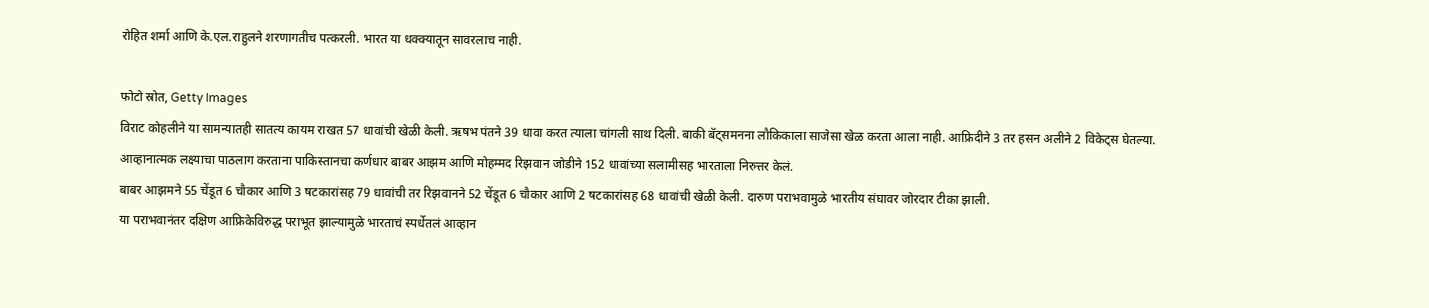रोहित शर्मा आणि के.एल.राहुलने शरणागतीच पत्करली. भारत या धक्क्यातून सावरलाच नाही.

फोटो स्रोत, Getty Images
विराट कोहलीने या सामन्यातही सातत्य कायम राखत 57 धावांची खेळी केली. ऋषभ पंतने 39 धावा करत त्याला चांगली साथ दिली. बाकी बॅट्समनना लौकिकाला साजेसा खेळ करता आला नाही. आफ्रिदीने 3 तर हसन अलीने 2 विकेट्स घेतल्या. आव्हानात्मक लक्ष्याचा पाठलाग करताना पाकिस्तानचा कर्णधार बाबर आझम आणि मोहम्मद रिझवान जोडीने 152 धावांच्या सलामीसह भारताला निरुत्तर केलं.
बाबर आझमने 55 चेंडूत 6 चौकार आणि 3 षटकारांसह 79 धावांची तर रिझवानने 52 चेंडूत 6 चौकार आणि 2 षटकारांसह 68 धावांची खेळी केली. दारुण पराभवामुळे भारतीय संघावर जोरदार टीका झाली.
या पराभवानंतर दक्षिण आफ्रिकेविरुद्ध पराभूत झाल्यामुळे भारताचं स्पर्धेतलं आव्हान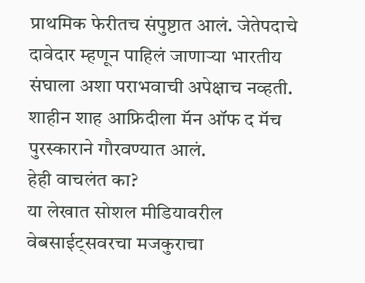प्राथमिक फेरीतच संपुष्टात आलं. जेतेपदाचे दावेदार म्हणून पाहिलं जाणाऱ्या भारतीय संघाला अशा पराभवाची अपेक्षाच नव्हती. शाहीन शाह आफ्रिदीला मॅन ऑफ द मॅच पुरस्काराने गौरवण्यात आलं.
हेही वाचलंत का?
या लेखात सोशल मीडियावरील वेबसाईट्सवरचा मजकुराचा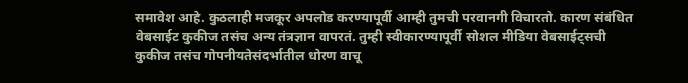समावेश आहे. कुठलाही मजकूर अपलोड करण्यापूर्वी आम्ही तुमची परवानगी विचारतो. कारण संबंधित वेबसाईट कुकीज तसंच अन्य तंत्रज्ञान वापरतं. तुम्ही स्वीकारण्यापूर्वी सोशल मीडिया वेबसाईट्सची कुकीज तसंच गोपनीयतेसंदर्भातील धोरण वाचू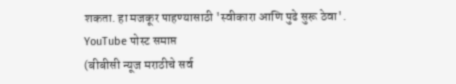शकता. हा मजकूर पाहण्यासाठी 'स्वीकारा आणि पुढे सुरू ठेवा'.
YouTube पोस्ट समाप्त
(बीबीसी न्यूज मराठीचे सर्व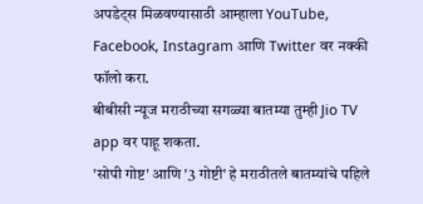अपडेट्स मिळवण्यासाठी आम्हाला YouTube, Facebook, Instagram आणि Twitter वर नक्की फॉलो करा.
बीबीसी न्यूज मराठीच्या सगळ्या बातम्या तुम्ही Jio TV app वर पाहू शकता.
'सोपी गोष्ट' आणि '3 गोष्टी' हे मराठीतले बातम्यांचे पहिले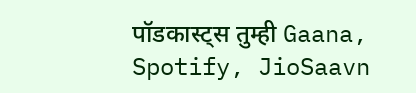पॉडकास्ट्स तुम्ही Gaana, Spotify, JioSaavn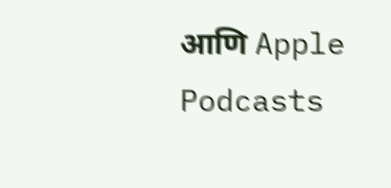आणि Apple Podcasts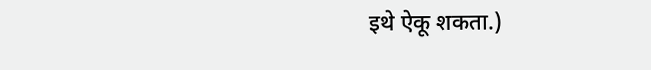इथे ऐकू शकता.)